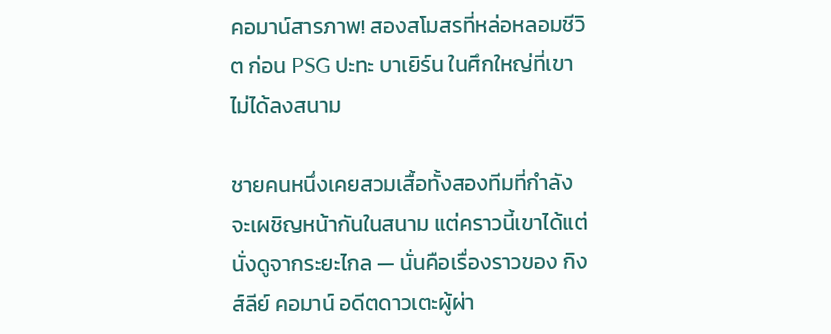คอมาน์สารภาพ! สองสโมสรที่หล่อหลอมชีวิต ก่อน PSG ปะทะ บาเยิร์น ในศึกใหญ่ที่เขาไม่ได้ลงสนาม

ชายคนหนึ่งเคยสวมเสื้อทั้งสองทีมที่กำลังจะเผชิญหน้ากันในสนาม แต่คราวนี้เขาได้แต่นั่งดูจากระยะไกล — นั่นคือเรื่องราวของ กิงส์ลีย์ คอมาน์ อดีตดาวเตะผู้ผ่า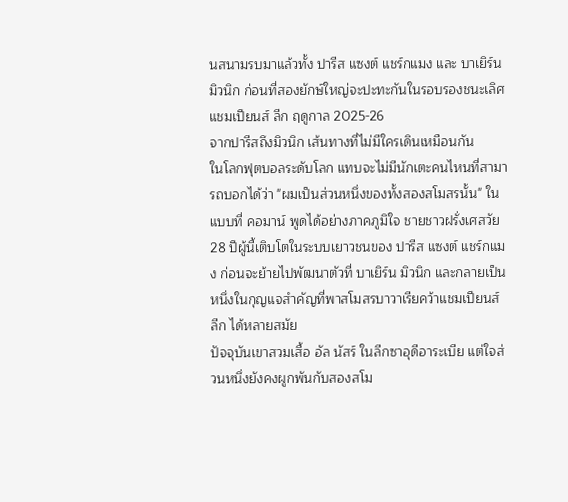นสนามรบมาแล้วทั้ง ปารีส แซงต์ แชร์กแมง และ บาเยิร์น มิวนิก ก่อนที่สองยักษ์ใหญ่จะปะทะกันในรอบรองชนะเลิศแชมเปียนส์ ลีก ฤดูกาล 2025-26
จากปารีสถึงมิวนิก เส้นทางที่ไม่มีใครเดินเหมือนกัน
ในโลกฟุตบอลระดับโลก แทบจะไม่มีนักเตะคนไหนที่สามารถบอกได้ว่า "ผมเป็นส่วนหนึ่งของทั้งสองสโมสรนั้น" ในแบบที่ คอมาน์ พูดได้อย่างภาคภูมิใจ ชายชาวฝรั่งเศสวัย 28 ปีผู้นี้เติบโตในระบบเยาวชนของ ปารีส แซงต์ แชร์กแมง ก่อนจะย้ายไปพัฒนาตัวที่ บาเยิร์น มิวนิก และกลายเป็นหนึ่งในกุญแจสำคัญที่พาสโมสรบาวาเรียคว้าแชมเปียนส์ ลีก ได้หลายสมัย
ปัจจุบันเขาสวมเสื้อ อัล นัสร์ ในลีกซาอุดีอาระเบีย แต่ใจส่วนหนึ่งยังคงผูกพันกับสองสโม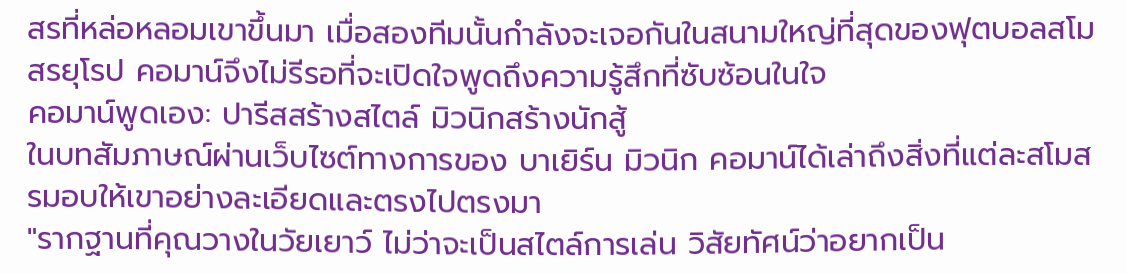สรที่หล่อหลอมเขาขึ้นมา เมื่อสองทีมนั้นกำลังจะเจอกันในสนามใหญ่ที่สุดของฟุตบอลสโมสรยุโรป คอมาน์จึงไม่รีรอที่จะเปิดใจพูดถึงความรู้สึกที่ซับซ้อนในใจ
คอมาน์พูดเอง: ปารีสสร้างสไตล์ มิวนิกสร้างนักสู้
ในบทสัมภาษณ์ผ่านเว็บไซต์ทางการของ บาเยิร์น มิวนิก คอมาน์ได้เล่าถึงสิ่งที่แต่ละสโมสรมอบให้เขาอย่างละเอียดและตรงไปตรงมา
"รากฐานที่คุณวางในวัยเยาว์ ไม่ว่าจะเป็นสไตล์การเล่น วิสัยทัศน์ว่าอยากเป็น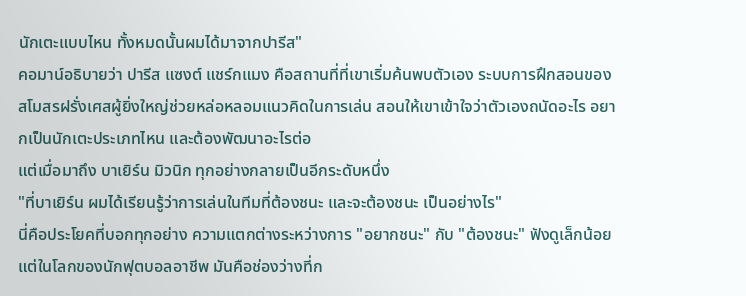นักเตะแบบไหน ทั้งหมดนั้นผมได้มาจากปารีส"
คอมาน์อธิบายว่า ปารีส แซงต์ แชร์กแมง คือสถานที่ที่เขาเริ่มค้นพบตัวเอง ระบบการฝึกสอนของสโมสรฝรั่งเศสผู้ยิ่งใหญ่ช่วยหล่อหลอมแนวคิดในการเล่น สอนให้เขาเข้าใจว่าตัวเองถนัดอะไร อยากเป็นนักเตะประเภทไหน และต้องพัฒนาอะไรต่อ
แต่เมื่อมาถึง บาเยิร์น มิวนิก ทุกอย่างกลายเป็นอีกระดับหนึ่ง
"ที่บาเยิร์น ผมได้เรียนรู้ว่าการเล่นในทีมที่ต้องชนะ และจะต้องชนะ เป็นอย่างไร"
นี่คือประโยคที่บอกทุกอย่าง ความแตกต่างระหว่างการ "อยากชนะ" กับ "ต้องชนะ" ฟังดูเล็กน้อย แต่ในโลกของนักฟุตบอลอาชีพ มันคือช่องว่างที่ก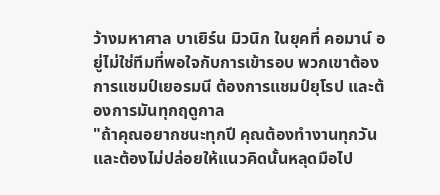ว้างมหาศาล บาเยิร์น มิวนิก ในยุคที่ คอมาน์ อยู่ไม่ใช่ทีมที่พอใจกับการเข้ารอบ พวกเขาต้องการแชมป์เยอรมนี ต้องการแชมป์ยุโรป และต้องการมันทุกฤดูกาล
"ถ้าคุณอยากชนะทุกปี คุณต้องทำงานทุกวัน และต้องไม่ปล่อยให้แนวคิดนั้นหลุดมือไป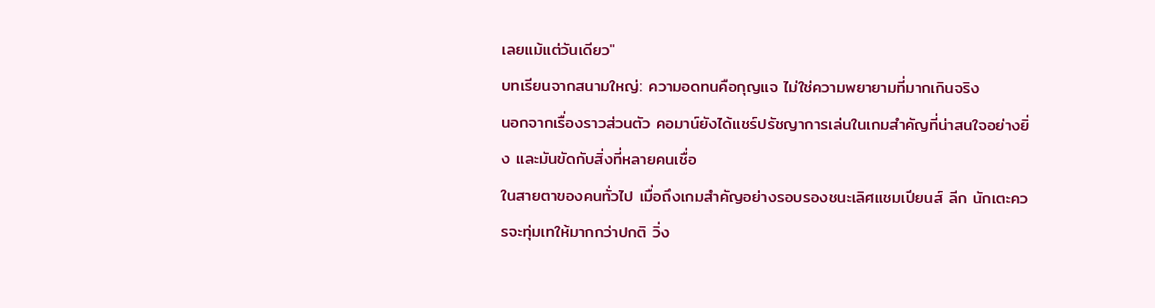เลยแม้แต่วันเดียว"
บทเรียนจากสนามใหญ่: ความอดทนคือกุญแจ ไม่ใช่ความพยายามที่มากเกินจริง
นอกจากเรื่องราวส่วนตัว คอมาน์ยังได้แชร์ปรัชญาการเล่นในเกมสำคัญที่น่าสนใจอย่างยิ่ง และมันขัดกับสิ่งที่หลายคนเชื่อ
ในสายตาของคนทั่วไป เมื่อถึงเกมสำคัญอย่างรอบรองชนะเลิศแชมเปียนส์ ลีก นักเตะควรจะทุ่มเทให้มากกว่าปกติ วิ่ง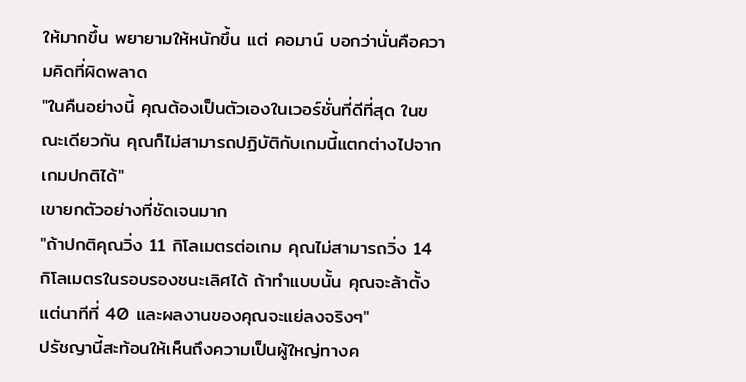ให้มากขึ้น พยายามให้หนักขึ้น แต่ คอมาน์ บอกว่านั่นคือความคิดที่ผิดพลาด
"ในคืนอย่างนี้ คุณต้องเป็นตัวเองในเวอร์ชั่นที่ดีที่สุด ในขณะเดียวกัน คุณก็ไม่สามารถปฏิบัติกับเกมนี้แตกต่างไปจากเกมปกติได้"
เขายกตัวอย่างที่ชัดเจนมาก
"ถ้าปกติคุณวิ่ง 11 กิโลเมตรต่อเกม คุณไม่สามารถวิ่ง 14 กิโลเมตรในรอบรองชนะเลิศได้ ถ้าทำแบบนั้น คุณจะล้าตั้งแต่นาทีที่ 40 และผลงานของคุณจะแย่ลงจริงๆ"
ปรัชญานี้สะท้อนให้เห็นถึงความเป็นผู้ใหญ่ทางค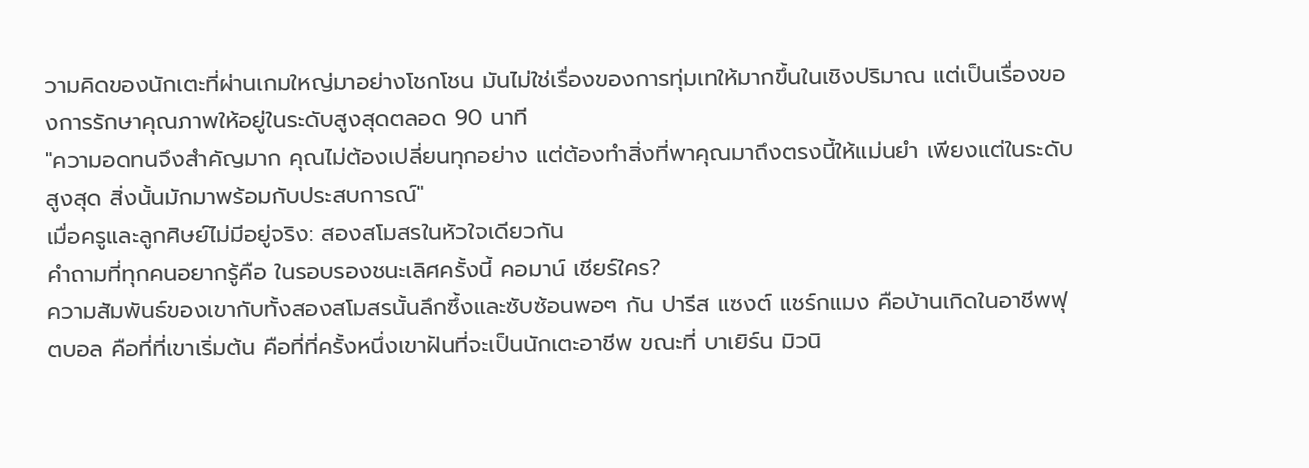วามคิดของนักเตะที่ผ่านเกมใหญ่มาอย่างโชกโชน มันไม่ใช่เรื่องของการทุ่มเทให้มากขึ้นในเชิงปริมาณ แต่เป็นเรื่องของการรักษาคุณภาพให้อยู่ในระดับสูงสุดตลอด 90 นาที
"ความอดทนจึงสำคัญมาก คุณไม่ต้องเปลี่ยนทุกอย่าง แต่ต้องทำสิ่งที่พาคุณมาถึงตรงนี้ให้แม่นยำ เพียงแต่ในระดับสูงสุด สิ่งนั้นมักมาพร้อมกับประสบการณ์"
เมื่อครูและลูกศิษย์ไม่มีอยู่จริง: สองสโมสรในหัวใจเดียวกัน
คำถามที่ทุกคนอยากรู้คือ ในรอบรองชนะเลิศครั้งนี้ คอมาน์ เชียร์ใคร?
ความสัมพันธ์ของเขากับทั้งสองสโมสรนั้นลึกซึ้งและซับซ้อนพอๆ กัน ปารีส แซงต์ แชร์กแมง คือบ้านเกิดในอาชีพฟุตบอล คือที่ที่เขาเริ่มต้น คือที่ที่ครั้งหนึ่งเขาฝันที่จะเป็นนักเตะอาชีพ ขณะที่ บาเยิร์น มิวนิ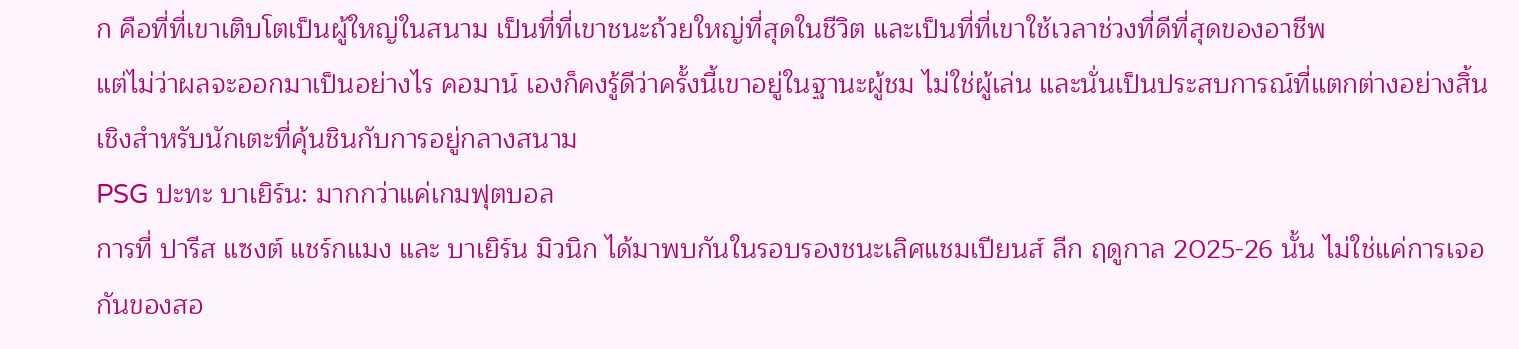ก คือที่ที่เขาเติบโตเป็นผู้ใหญ่ในสนาม เป็นที่ที่เขาชนะถ้วยใหญ่ที่สุดในชีวิต และเป็นที่ที่เขาใช้เวลาช่วงที่ดีที่สุดของอาชีพ
แต่ไม่ว่าผลจะออกมาเป็นอย่างไร คอมาน์ เองก็คงรู้ดีว่าครั้งนี้เขาอยู่ในฐานะผู้ชม ไม่ใช่ผู้เล่น และนั่นเป็นประสบการณ์ที่แตกต่างอย่างสิ้นเชิงสำหรับนักเตะที่คุ้นชินกับการอยู่กลางสนาม
PSG ปะทะ บาเยิร์น: มากกว่าแค่เกมฟุตบอล
การที่ ปารีส แซงต์ แชร์กแมง และ บาเยิร์น มิวนิก ได้มาพบกันในรอบรองชนะเลิศแชมเปียนส์ ลีก ฤดูกาล 2025-26 นั้น ไม่ใช่แค่การเจอกันของสอ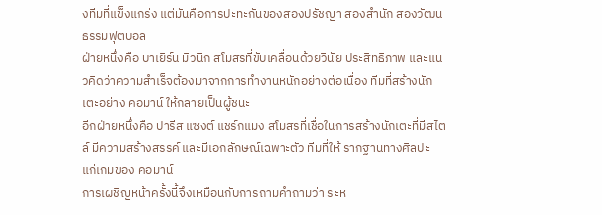งทีมที่แข็งแกร่ง แต่มันคือการปะทะกันของสองปรัชญา สองสำนัก สองวัฒนธรรมฟุตบอล
ฝ่ายหนึ่งคือ บาเยิร์น มิวนิก สโมสรที่ขับเคลื่อนด้วยวินัย ประสิทธิภาพ และแนวคิดว่าความสำเร็จต้องมาจากการทำงานหนักอย่างต่อเนื่อง ทีมที่สร้างนักเตะอย่าง คอมาน์ ให้กลายเป็นผู้ชนะ
อีกฝ่ายหนึ่งคือ ปารีส แซงต์ แชร์กแมง สโมสรที่เชื่อในการสร้างนักเตะที่มีสไตล์ มีความสร้างสรรค์ และมีเอกลักษณ์เฉพาะตัว ทีมที่ให้ รากฐานทางศิลปะ แก่เกมของ คอมาน์
การเผชิญหน้าครั้งนี้จึงเหมือนกับการถามคำถามว่า ระห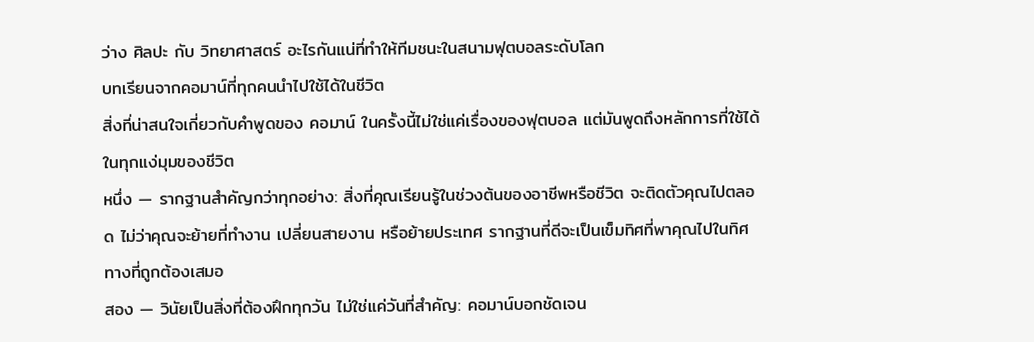ว่าง ศิลปะ กับ วิทยาศาสตร์ อะไรกันแน่ที่ทำให้ทีมชนะในสนามฟุตบอลระดับโลก
บทเรียนจากคอมาน์ที่ทุกคนนำไปใช้ได้ในชีวิต
สิ่งที่น่าสนใจเกี่ยวกับคำพูดของ คอมาน์ ในครั้งนี้ไม่ใช่แค่เรื่องของฟุตบอล แต่มันพูดถึงหลักการที่ใช้ได้ในทุกแง่มุมของชีวิต
หนึ่ง — รากฐานสำคัญกว่าทุกอย่าง: สิ่งที่คุณเรียนรู้ในช่วงต้นของอาชีพหรือชีวิต จะติดตัวคุณไปตลอด ไม่ว่าคุณจะย้ายที่ทำงาน เปลี่ยนสายงาน หรือย้ายประเทศ รากฐานที่ดีจะเป็นเข็มทิศที่พาคุณไปในทิศทางที่ถูกต้องเสมอ
สอง — วินัยเป็นสิ่งที่ต้องฝึกทุกวัน ไม่ใช่แค่วันที่สำคัญ: คอมาน์บอกชัดเจน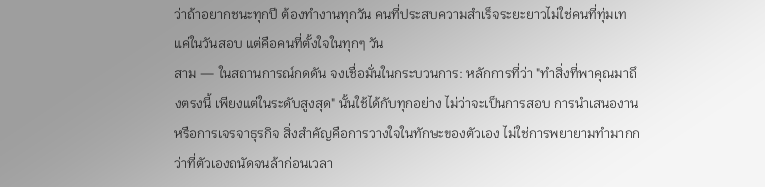ว่าถ้าอยากชนะทุกปี ต้องทำงานทุกวัน คนที่ประสบความสำเร็จระยะยาวไม่ใช่คนที่ทุ่มเทแค่ในวันสอบ แต่คือคนที่ตั้งใจในทุกๆ วัน
สาม — ในสถานการณ์กดดัน จงเชื่อมั่นในกระบวนการ: หลักการที่ว่า "ทำสิ่งที่พาคุณมาถึงตรงนี้ เพียงแต่ในระดับสูงสุด" นั้นใช้ได้กับทุกอย่าง ไม่ว่าจะเป็นการสอบ การนำเสนองาน หรือการเจรจาธุรกิจ สิ่งสำคัญคือการวางใจในทักษะของตัวเอง ไม่ใช่การพยายามทำมากกว่าที่ตัวเองถนัดจนล้าก่อนเวลา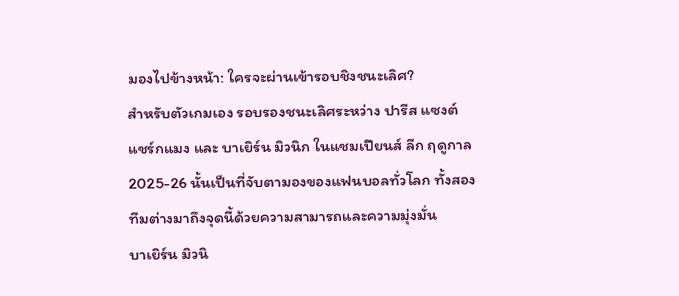มองไปข้างหน้า: ใครจะผ่านเข้ารอบชิงชนะเลิศ?
สำหรับตัวเกมเอง รอบรองชนะเลิศระหว่าง ปารีส แซงต์ แชร์กแมง และ บาเยิร์น มิวนิก ในแชมเปียนส์ ลีก ฤดูกาล 2025-26 นั้นเป็นที่จับตามองของแฟนบอลทั่วโลก ทั้งสองทีมต่างมาถึงจุดนี้ด้วยความสามารถและความมุ่งมั่น
บาเยิร์น มิวนิ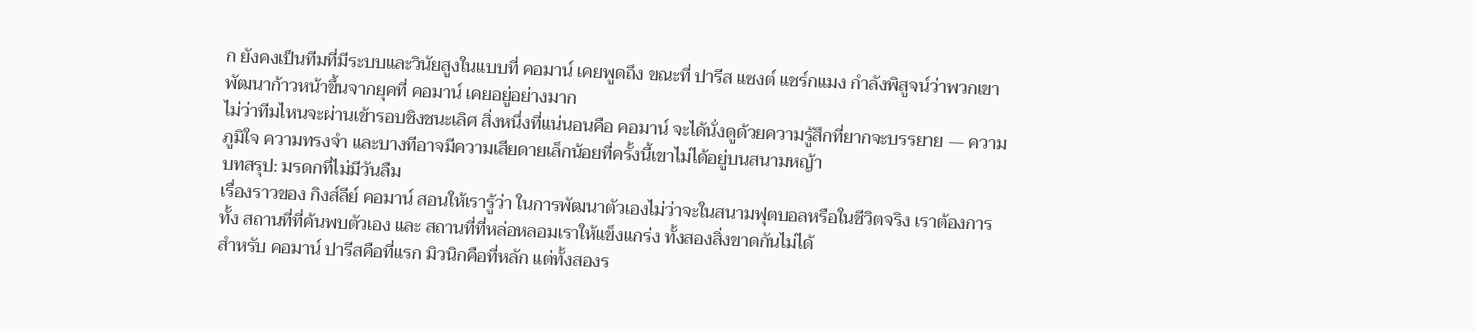ก ยังคงเป็นทีมที่มีระบบและวินัยสูงในแบบที่ คอมาน์ เคยพูดถึง ขณะที่ ปารีส แซงต์ แชร์กแมง กำลังพิสูจน์ว่าพวกเขาพัฒนาก้าวหน้าขึ้นจากยุคที่ คอมาน์ เคยอยู่อย่างมาก
ไม่ว่าทีมไหนจะผ่านเข้ารอบชิงชนะเลิศ สิ่งหนึ่งที่แน่นอนคือ คอมาน์ จะได้นั่งดูด้วยความรู้สึกที่ยากจะบรรยาย — ความภูมิใจ ความทรงจำ และบางทีอาจมีความเสียดายเล็กน้อยที่ครั้งนี้เขาไม่ได้อยู่บนสนามหญ้า
บทสรุป: มรดกที่ไม่มีวันลืม
เรื่องราวของ กิงส์ลีย์ คอมาน์ สอนให้เรารู้ว่า ในการพัฒนาตัวเองไม่ว่าจะในสนามฟุตบอลหรือในชีวิตจริง เราต้องการทั้ง สถานที่ที่ค้นพบตัวเอง และ สถานที่ที่หล่อหลอมเราให้แข็งแกร่ง ทั้งสองสิ่งขาดกันไม่ได้
สำหรับ คอมาน์ ปารีสคือที่แรก มิวนิกคือที่หลัก แต่ทั้งสองร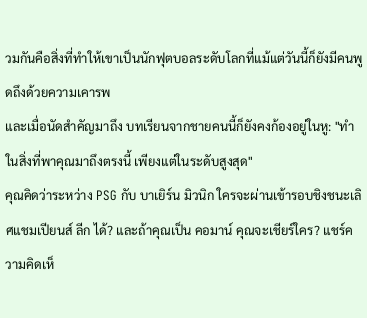วมกันคือสิ่งที่ทำให้เขาเป็นนักฟุตบอลระดับโลกที่แม้แต่วันนี้ก็ยังมีคนพูดถึงด้วยความเคารพ
และเมื่อนัดสำคัญมาถึง บทเรียนจากชายคนนี้ก็ยังคงก้องอยู่ในหู: "ทำในสิ่งที่พาคุณมาถึงตรงนี้ เพียงแต่ในระดับสูงสุด"
คุณคิดว่าระหว่าง PSG กับ บาเยิร์น มิวนิก ใครจะผ่านเข้ารอบชิงชนะเลิศแชมเปียนส์ ลีก ได้? และถ้าคุณเป็น คอมาน์ คุณจะเชียร์ใคร? แชร์ความคิดเห็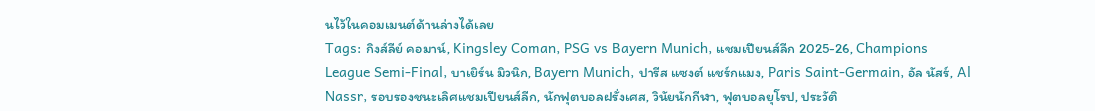นไว้ในคอมเมนต์ด้านล่างได้เลย
Tags: กิงส์ลีย์ คอมาน์, Kingsley Coman, PSG vs Bayern Munich, แชมเปียนส์ลีก 2025-26, Champions League Semi-Final, บาเยิร์น มิวนิก, Bayern Munich, ปารีส แซงต์ แชร์กแมง, Paris Saint-Germain, อัล นัสร์, Al Nassr, รอบรองชนะเลิศแชมเปียนส์ลีก, นักฟุตบอลฝรั่งเศส, วินัยนักกีฬา, ฟุตบอลยุโรป, ประวัติ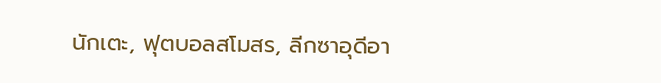นักเตะ, ฟุตบอลสโมสร, ลีกซาอุดีอา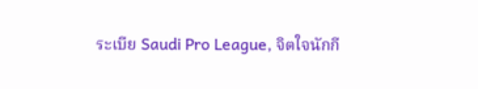ระเบีย Saudi Pro League, จิตใจนักกี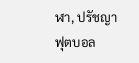ฬา, ปรัชญาฟุตบอล